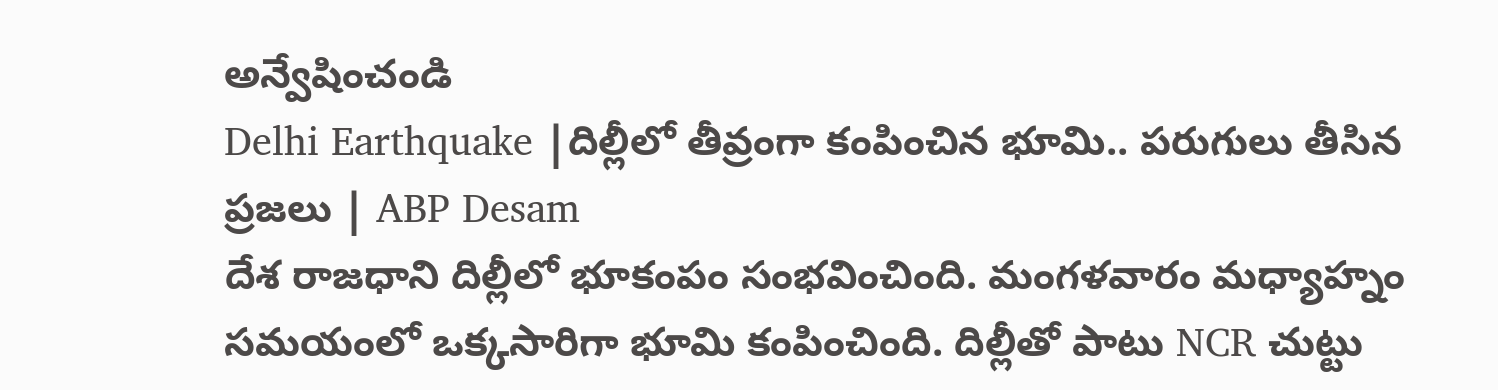అన్వేషించండి
Delhi Earthquake |దిల్లీలో తీవ్రంగా కంపించిన భూమి.. పరుగులు తీసిన ప్రజలు | ABP Desam
దేశ రాజధాని దిల్లీలో భూకంపం సంభవించింది. మంగళవారం మధ్యాహ్నం సమయంలో ఒక్కసారిగా భూమి కంపించింది. దిల్లీతో పాటు NCR చుట్టు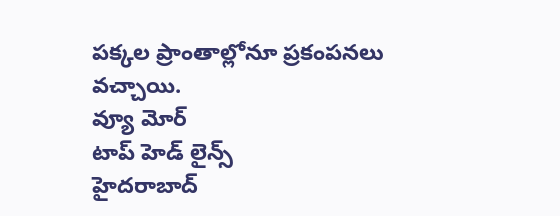పక్కల ప్రాంతాల్లోనూ ప్రకంపనలు వచ్చాయి.
వ్యూ మోర్
టాప్ హెడ్ లైన్స్
హైదరాబాద్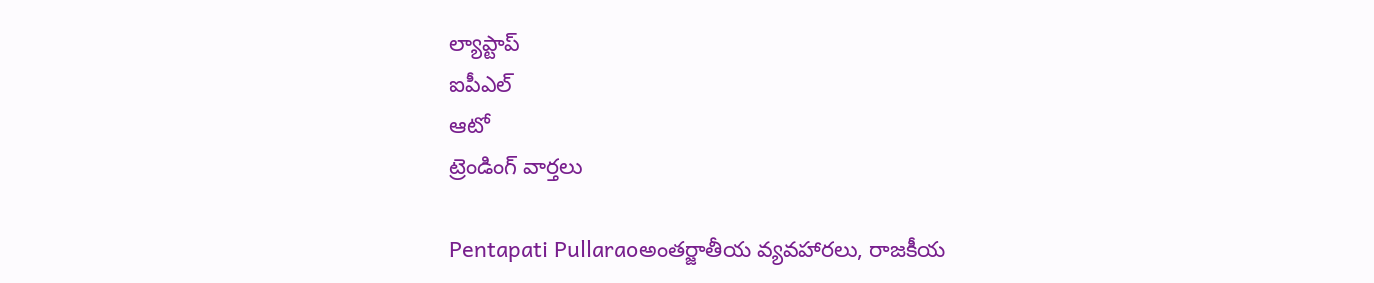ల్యాప్టాప్
ఐపీఎల్
ఆటో
ట్రెండింగ్ వార్తలు

Pentapati Pullaraoఅంతర్జాతీయ వ్యవహారలు, రాజకీయ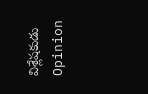విశ్లేషకుడు
Opinion